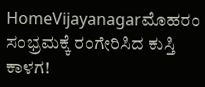HomeVijayanagarಮೊಹರಂ ಸಂಭ್ರಮಕ್ಕೆ ರಂಗೇರಿಸಿದ ಕುಸ್ತಿ ಕಾಳಗ!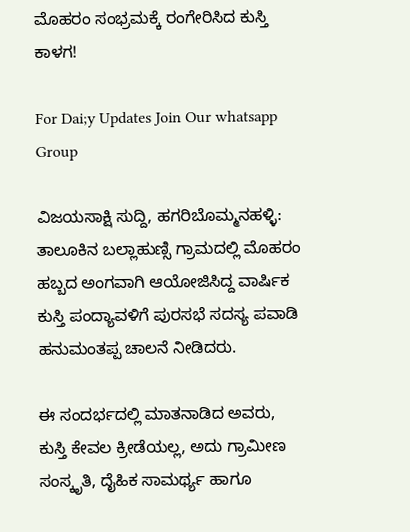ಮೊಹರಂ ಸಂಭ್ರಮಕ್ಕೆ ರಂಗೇರಿಸಿದ ಕುಸ್ತಿ ಕಾಳಗ!

For Dai;y Updates Join Our whatsapp Group

ವಿಜಯಸಾಕ್ಷಿ ಸುದ್ದಿ, ಹಗರಿಬೊಮ್ಮನಹಳ್ಳಿ: ತಾಲೂಕಿನ ಬಲ್ಲಾಹುಣ್ಸಿ ಗ್ರಾಮದಲ್ಲಿ ಮೊಹರಂ ಹಬ್ಬದ ಅಂಗವಾಗಿ ಆಯೋಜಿಸಿದ್ದ ವಾರ್ಷಿಕ ಕುಸ್ತಿ ಪಂದ್ಯಾವಳಿಗೆ ಪುರಸಭೆ ಸದಸ್ಯ ಪವಾಡಿ ಹನುಮಂತಪ್ಪ ಚಾಲನೆ ನೀಡಿದರು.

ಈ ಸಂದರ್ಭದಲ್ಲಿ ಮಾತನಾಡಿದ ಅವರು, ಕುಸ್ತಿ ಕೇವಲ ಕ್ರೀಡೆಯಲ್ಲ, ಅದು ಗ್ರಾಮೀಣ ಸಂಸ್ಕೃತಿ, ದೈಹಿಕ ಸಾಮರ್ಥ್ಯ ಹಾಗೂ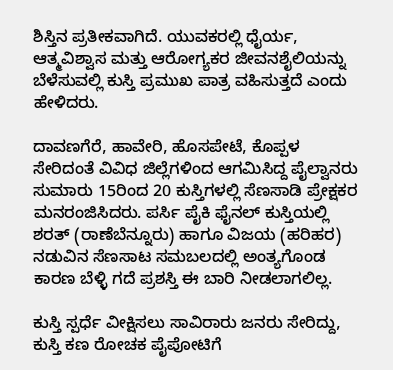ಶಿಸ್ತಿನ ಪ್ರತೀಕವಾಗಿದೆ. ಯುವಕರಲ್ಲಿ ಧೈರ್ಯ, ಆತ್ಮವಿಶ್ವಾಸ ಮತ್ತು ಆರೋಗ್ಯಕರ ಜೀವನಶೈಲಿಯನ್ನು ಬೆಳೆಸುವಲ್ಲಿ ಕುಸ್ತಿ ಪ್ರಮುಖ ಪಾತ್ರ ವಹಿಸುತ್ತದೆ ಎಂದು ಹೇಳಿದರು.

ದಾವಣಗೆರೆ, ಹಾವೇರಿ, ಹೊಸಪೇಟೆ, ಕೊಪ್ಪಳ ಸೇರಿದಂತೆ ವಿವಿಧ ಜಿಲ್ಲೆಗಳಿಂದ ಆಗಮಿಸಿದ್ದ ಪೈಲ್ವಾನರು ಸುಮಾರು 15ರಿಂದ 20 ಕುಸ್ತಿಗಳಲ್ಲಿ ಸೆಣಸಾಡಿ ಪ್ರೇಕ್ಷಕರ ಮನರಂಜಿಸಿದರು. ಪರ್ಸಿ ಪೈಕಿ ಫೈನಲ್ ಕುಸ್ತಿಯಲ್ಲಿ ಶರತ್ (ರಾಣೆಬೆನ್ನೂರು) ಹಾಗೂ ವಿಜಯ (ಹರಿಹರ) ನಡುವಿನ ಸೆಣಸಾಟ ಸಮಬಲದಲ್ಲಿ ಅಂತ್ಯಗೊಂಡ ಕಾರಣ ಬೆಳ್ಳಿ ಗದೆ ಪ್ರಶಸ್ತಿ ಈ ಬಾರಿ ನೀಡಲಾಗಲಿಲ್ಲ.

ಕುಸ್ತಿ ಸ್ಪರ್ಧೆ ವೀಕ್ಷಿಸಲು ಸಾವಿರಾರು ಜನರು ಸೇರಿದ್ದು, ಕುಸ್ತಿ ಕಣ ರೋಚಕ ಪೈಪೋಟಿಗೆ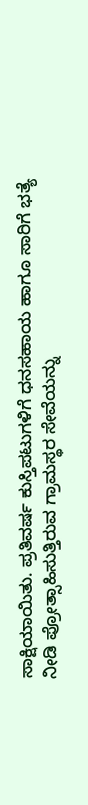ಸಾಕ್ಷಿಯಾಯಿತು. ಪ್ರತಿವರ್ಷ ಕುಸ್ತಿಪಟುಗಳಿಗೆ ಧನಸಹಾಯ ಹಾಗೂ ಸಾರಿಗೆ ಭತ್ಯೆ ನೀಡಿ ಪ್ರೋತ್ಸಾಹಿಸುತ್ತಿರುವ ಗ್ರಾಮಸ್ಥರ ಸೇವೆಯನ್ನು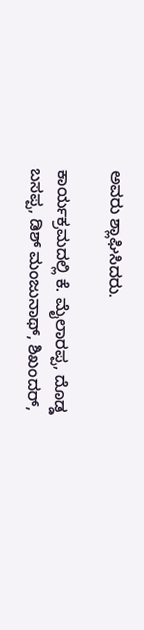ಅವರು ಶ್ಲಾಘಿಸಿದರು.

ಕಾರ್ಯಕ್ರಮದಲ್ಲಿ ಕೆ. ಮೈಲಾರಪ್ಪ, ದೊಡ್ಡ ಬಸಪ್ಪ, ಡಿಶ್ ಮಂಜುನಾಥ್, ಶಿಖಂದರ್,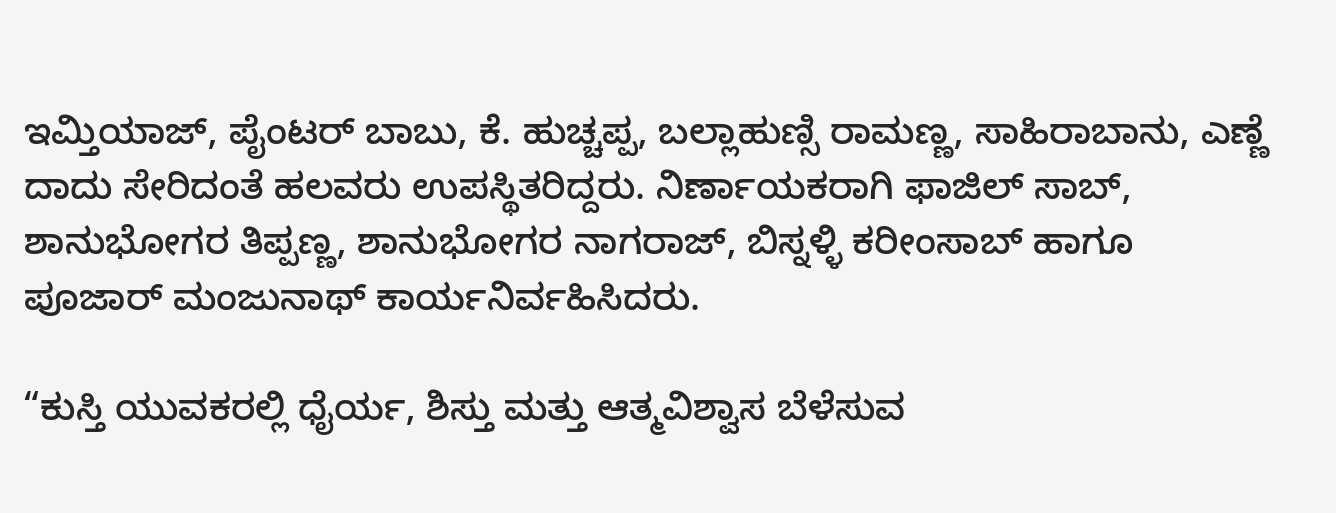ಇಮ್ತಿಯಾಜ್, ಪೈಂಟರ್ ಬಾಬು, ಕೆ. ಹುಚ್ಚಪ್ಪ, ಬಲ್ಲಾಹುಣ್ಸಿ ರಾಮಣ್ಣ, ಸಾಹಿರಾಬಾನು, ಎಣ್ಣೆ ದಾದು ಸೇರಿದಂತೆ ಹಲವರು ಉಪಸ್ಥಿತರಿದ್ದರು. ನಿರ್ಣಾಯಕರಾಗಿ ಫಾಜಿಲ್ ಸಾಬ್, ಶಾನುಭೋಗರ ತಿಪ್ಪಣ್ಣ, ಶಾನುಭೋಗರ ನಾಗರಾಜ್, ಬಿಸ್ನಳ್ಳಿ ಕರೀಂಸಾಬ್ ಹಾಗೂ ಪೂಜಾರ್ ಮಂಜುನಾಥ್ ಕಾರ್ಯನಿರ್ವಹಿಸಿದರು.

“ಕುಸ್ತಿ ಯುವಕರಲ್ಲಿ ಧೈರ್ಯ, ಶಿಸ್ತು ಮತ್ತು ಆತ್ಮವಿಶ್ವಾಸ ಬೆಳೆಸುವ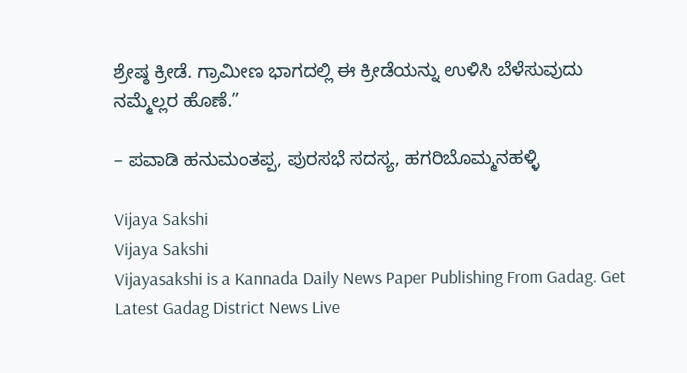ಶ್ರೇಷ್ಠ ಕ್ರೀಡೆ. ಗ್ರಾಮೀಣ ಭಾಗದಲ್ಲಿ ಈ ಕ್ರೀಡೆಯನ್ನು ಉಳಿಸಿ ಬೆಳೆಸುವುದು ನಮ್ಮೆಲ್ಲರ ಹೊಣೆ.”

– ಪವಾಡಿ ಹನುಮಂತಪ್ಪ, ಪುರಸಭೆ ಸದಸ್ಯ, ಹಗರಿಬೊಮ್ಮನಹಳ್ಳಿ

Vijaya Sakshi
Vijaya Sakshi
Vijayasakshi is a Kannada Daily News Paper Publishing From Gadag. Get Latest Gadag District News Live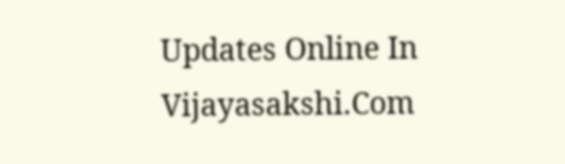Updates Online In Vijayasakshi.Com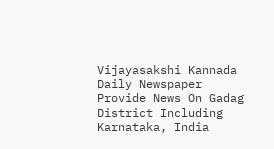Vijayasakshi Kannada Daily Newspaper Provide News On Gadag District Including Karnataka, India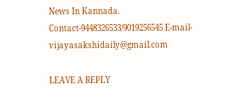News In Kannada. Contact-9448326533/9019256545 E-mail-vijayasakshidaily@gmail.com

LEAVE A REPLY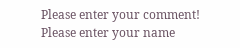Please enter your comment!
Please enter your name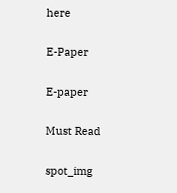here

E-Paper

E-paper

Must Read

spot_img